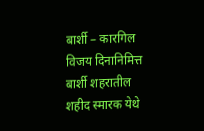बार्शी – कारगिल विजय दिनानिमित्त बार्शी शहरातील शहीद स्मारक येथे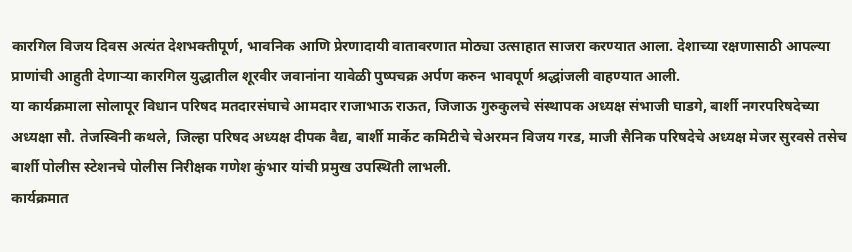कारगिल विजय दिवस अत्यंत देशभक्तीपूर्ण, भावनिक आणि प्रेरणादायी वातावरणात मोठ्या उत्साहात साजरा करण्यात आला. देशाच्या रक्षणासाठी आपल्या प्राणांची आहुती देणाऱ्या कारगिल युद्धातील शूरवीर जवानांना यावेळी पुष्पचक्र अर्पण करुन भावपूर्ण श्रद्धांजली वाहण्यात आली.
या कार्यक्रमाला सोलापूर विधान परिषद मतदारसंघाचे आमदार राजाभाऊ राऊत, जिजाऊ गुरुकुलचे संस्थापक अध्यक्ष संभाजी घाडगे, बार्शी नगरपरिषदेच्या अध्यक्षा सौ. तेजस्विनी कथले, जिल्हा परिषद अध्यक्ष दीपक वैद्य, बार्शी मार्केट कमिटीचे चेअरमन विजय गरड, माजी सैनिक परिषदेचे अध्यक्ष मेजर सुरवसे तसेच बार्शी पोलीस स्टेशनचे पोलीस निरीक्षक गणेश कुंभार यांची प्रमुख उपस्थिती लाभली.
कार्यक्रमात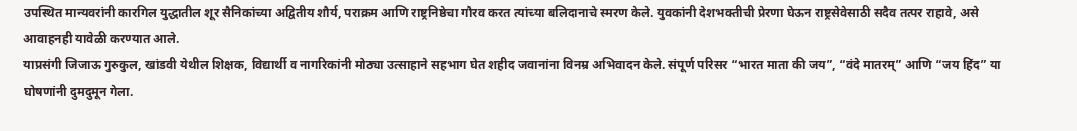उपस्थित मान्यवरांनी कारगिल युद्धातील शूर सैनिकांच्या अद्वितीय शौर्य, पराक्रम आणि राष्ट्रनिष्ठेचा गौरव करत त्यांच्या बलिदानाचे स्मरण केले. युवकांनी देशभक्तीची प्रेरणा घेऊन राष्ट्रसेवेसाठी सदैव तत्पर राहावे, असे आवाहनही यावेळी करण्यात आले.
याप्रसंगी जिजाऊ गुरुकुल, खांडवी येथील शिक्षक, विद्यार्थी व नागरिकांनी मोठ्या उत्साहाने सहभाग घेत शहीद जवानांना विनम्र अभिवादन केले. संपूर्ण परिसर “भारत माता की जय”, “वंदे मातरम्” आणि “जय हिंद” या घोषणांनी दुमदुमून गेला.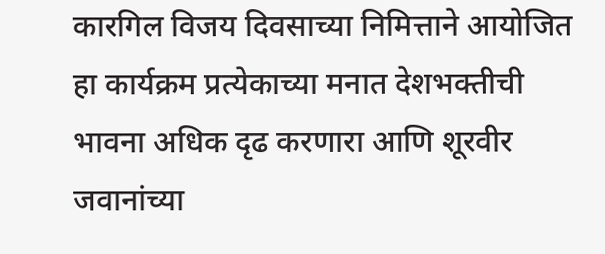कारगिल विजय दिवसाच्या निमित्ताने आयोजित हा कार्यक्रम प्रत्येकाच्या मनात देशभक्तीची भावना अधिक दृढ करणारा आणि शूरवीर जवानांच्या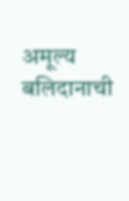अमूल्य बलिदानाची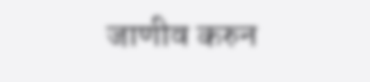जाणीव करुन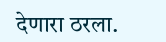देणारा ठरला.